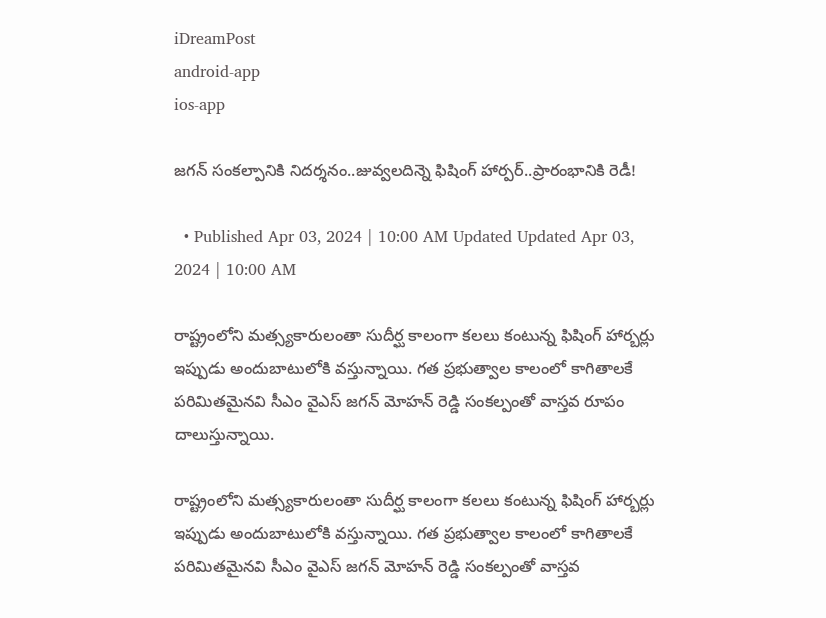iDreamPost
android-app
ios-app

జగన్ సంకల్పానికి నిదర్శనం..జువ్వలదిన్నె ఫిషింగ్ హార్పర్..ప్రారంభానికి రెడీ!

  • Published Apr 03, 2024 | 10:00 AM Updated Updated Apr 03, 2024 | 10:00 AM

రాష్ట్రంలోని మత్స్యకారులంతా సుదీర్ఘ కాలంగా కలలు కంటున్న ఫిషింగ్‌ హార్బర్లు ఇప్పుడు అందుబాటులోకి వస్తున్నాయి. గత ప్రభుత్వాల కాలంలో కాగితాలకే పరిమితమైనవి సీఎం వైఎస్ జగన్ మోహన్ రెడ్డి సంకల్పంతో వాస్తవ రూపం దాలుస్తున్నాయి.

రాష్ట్రంలోని మత్స్యకారులంతా సుదీర్ఘ కాలంగా కలలు కంటున్న ఫిషింగ్‌ హార్బర్లు ఇప్పుడు అందుబాటులోకి వస్తున్నాయి. గత ప్రభుత్వాల కాలంలో కాగితాలకే పరిమితమైనవి సీఎం వైఎస్ జగన్ మోహన్ రెడ్డి సంకల్పంతో వాస్తవ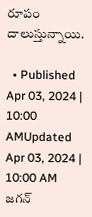రూపం దాలుస్తున్నాయి.

  • Published Apr 03, 2024 | 10:00 AMUpdated Apr 03, 2024 | 10:00 AM
జగన్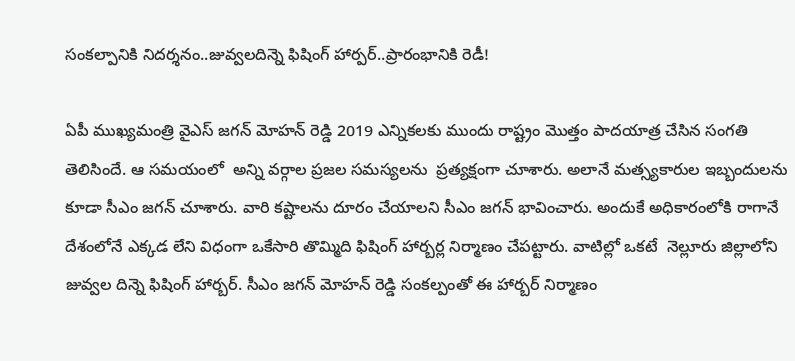సంకల్పానికి నిదర్శనం..జువ్వలదిన్నె ఫిషింగ్ హార్పర్..ప్రారంభానికి రెడీ!

ఏపీ ముఖ్యమంత్రి వైఎస్ జగన్ మోహన్ రెడ్డి 2019 ఎన్నికలకు ముందు రాష్ట్రం మొత్తం పాదయాత్ర చేసిన సంగతి తెలిసిందే. ఆ సమయంలో  అన్ని వర్గాల ప్రజల సమస్యలను  ప్రత్యక్షంగా చూశారు. అలానే మత్స్యకారుల ఇబ్బందులను కూడా సీఎం జగన్ చూశారు. వారి కష్టాలను దూరం చేయాలని సీఎం జగన్ భావించారు. అందుకే అధికారంలోకి రాగానే  దేశంలోనే ఎక్కడ లేని విధంగా ఒకేసారి తొమ్మిది ఫిషింగ్ హార్బర్ల నిర్మాణం చేపట్టారు. వాటిల్లో ఒకటే  నెల్లూరు జిల్లాలోని జువ్వల దిన్నె ఫిషింగ్ హార్బర్. సీఎం జగన్ మోహన్ రెడ్డి సంకల్పంతో ఈ హార్బర్ నిర్మాణం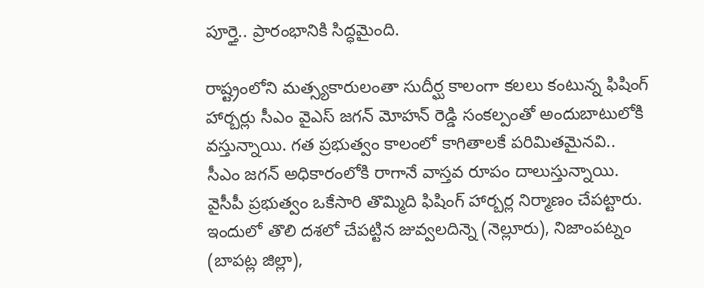పూర్తై.. ప్రారంభానికి సిద్ధమైంది.

రాష్ట్రంలోని మత్స్యకారులంతా సుదీర్ఘ కాలంగా కలలు కంటున్న ఫిషింగ్‌ హార్బర్లు సీఎం వైఎస్ జగన్ మోహన్ రెడ్డి సంకల్పంతో అందుబాటులోకి వస్తున్నాయి. గత ప్రభుత్వం కాలంలో కాగితాలకే పరిమితమైనవి.. సీఎం జగన్ అధికారంలోకి రాగానే వాస్తవ రూపం దాలుస్తున్నాయి. వైసీపీ ప్రభుత్వం ఒకేసారి తొమ్మిది ఫిషింగ్‌ హార్బర్ల నిర్మాణం చేపట్టారు. ఇందులో తొలి దశలో చేపట్టిన జువ్వలదిన్నె (నెల్లూరు), నిజాంపట్నం (బాపట్ల జిల్లా),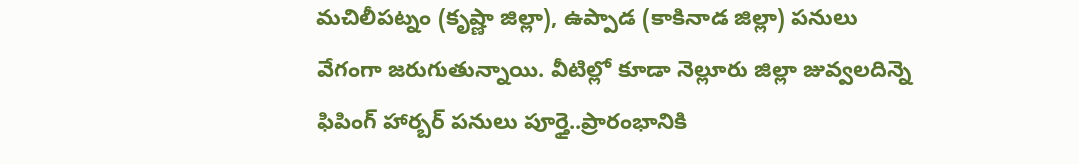మచిలీపట్నం (కృష్ణా జిల్లా), ఉప్పాడ (కాకినాడ జిల్లా) పనులు వేగంగా జరుగుతున్నాయి. వీటిల్లో కూడా నెల్లూరు జిల్లా జువ్వలదిన్నె ఫిపింగ్ హార్బర్ పనులు పూర్తై..ప్రారంభానికి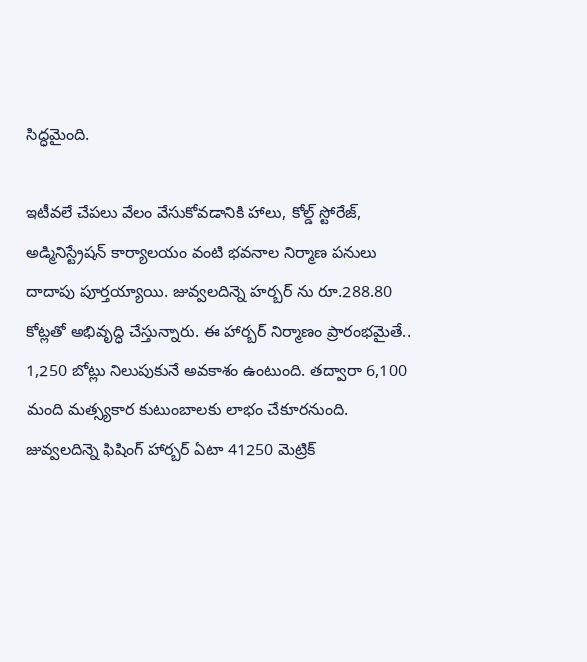సిద్ధమైంది.

ఇటీవలే చేపలు వేలం వేసుకోవడానికి హాలు, కోల్డ్‌ స్టోరేజ్, అడ్మినిస్ట్రేషన్‌ కార్యాలయం వంటి భవనాల నిర్మాణ పనులు దాదాపు పూర్తయ్యాయి. జువ్వలదిన్నె హర్బర్ ను రూ.288.80 కోట్లతో అభివృద్ధి చేస్తున్నారు. ఈ హార్బర్‌ నిర్మాణం ప్రారంభమైతే.. 1,250 బోట్లు నిలుపుకునే అవకాశం ఉంటుంది. తద్వారా 6,100 మంది మత్స్యకార కుటుంబాలకు లాభం చేకూరనుంది.  జువ్వలదిన్నె ఫిషింగ్ హార్బర్ ఏటా 41250 మెట్రిక్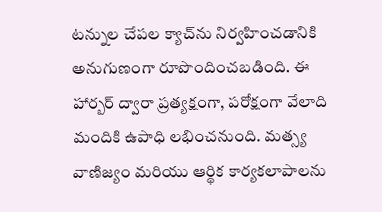టన్నుల చేపల క్యాచ్‌ను నిర్వహించడానికి అనుగుణంగా రూపొందించబడింది. ఈ హార్బర్ ద్వారా ప్రత్యక్షంగా, పరోక్షంగా వేలాది మందికి ఉపాధి లభించనుంది. మత్స్య వాణిజ్యం మరియు ఆర్థిక కార్యకలాపాలను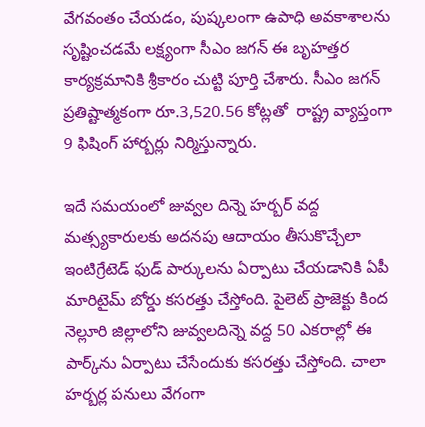వేగవంతం చేయడం, పుష్కలంగా ఉపాధి అవకాశాలను సృష్టించడమే లక్ష్యంగా సీఎం జగన్ ఈ బృహత్తర కార్యక్రమానికి శ్రీకారం చుట్టి పూర్తి చేశారు. సీఎం జగన్ ప్రతిష్టాత్మకంగా రూ.3,520.56 కోట్లతో  రాష్ట్ర వ్యాప్తంగా 9 ఫిషింగ్‌ హార్బర్లు నిర్మిస్తున్నారు.

ఇదే సమయంలో జువ్వల దిన్నె హర్బర్ వద్ద మత్స్యకారులకు అదనపు ఆదాయం తీసుకొచ్చేలా ఇంటిగ్రేటెడ్‌ ఫుడ్‌ పార్కులను ఏర్పాటు చేయడానికి ఏపీ మారిటైమ్‌ బోర్డు కసరత్తు చేస్తోంది. పైలెట్‌ ప్రాజెక్టు కింద నెల్లూరి జిల్లాలోని జువ్వలదిన్నె వద్ద 50 ఎకరాల్లో ఈ పార్క్‌ను ఏర్పాటు చేసేందుకు కసరత్తు చేస్తోంది. చాలా హర్బర్ల పనులు వేగంగా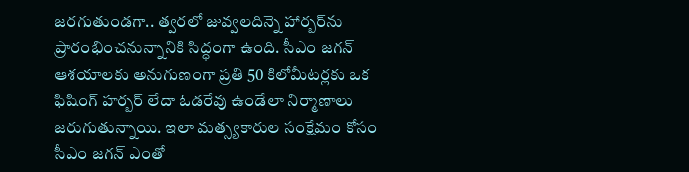జరగుతుండగా.. త్వరలో జువ్వలదిన్నె హార్బర్‌ను ప్రారంభించనున్నానికి సిద్ధంగా ఉంది. సీఎం జగన్ ఆశయాలకు అనుగుణంగా ప్రతి 50 కిలోమీటర్లకు ఒక ఫిషింగ్‌ హర్బర్‌ లేదా ఓడరేవు ఉండేలా నిర్మాణాలు జరుగుతున్నాయి. ఇలా మత్స్యకారుల సంక్షేమం కోసం సీఎం జగన్ ఎంతో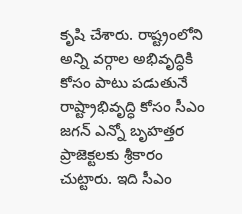కృషి చేశారు. రాష్ట్రంలోని అన్ని వర్గాల అభివృద్ధికి కోసం పాటు పడుతునే రాష్ట్రాభివృద్ధి కోసం సీఎం జగన్ ఎన్నో బృహత్తర ప్రాజెక్టలకు శ్రీకారం చుట్టారు. ఇది సీఎం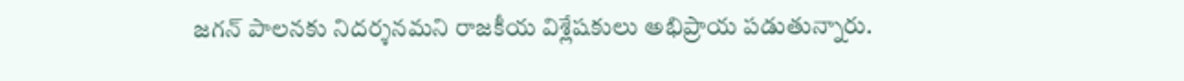జగన్ పాలనకు నిదర్శనమని రాజకీయ విశ్లేషకులు అభిప్రాయ పడుతున్నారు.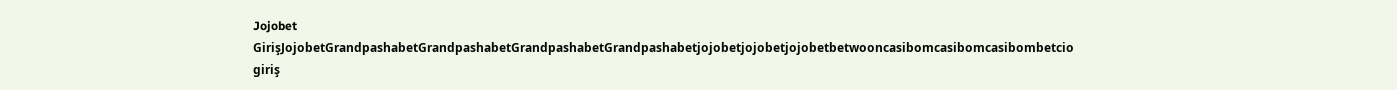Jojobet GirişJojobetGrandpashabetGrandpashabetGrandpashabetGrandpashabetjojobetjojobetjojobetbetwooncasibomcasibomcasibombetcio giriş